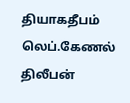தியாகதீபம் லெப்.கேணல் திலீபன்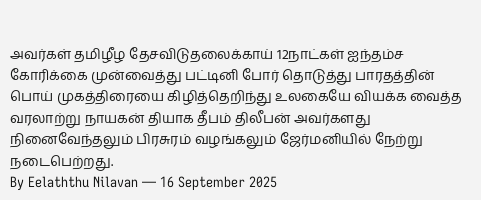அவர்கள் தமிழீழ தேசவிடுதலைக்காய் 12நாட்கள் ஐந்தம்ச கோரிக்கை முன்வைத்து பட்டினி போர் தொடுத்து பாரதத்தின் பொய் முகத்திரையை கிழித்தெறிந்து உலகையே வியக்க வைத்த வரலாற்று நாயகன் தியாக தீபம் திலீபன் அவர்களது நினைவேந்தலும் பிரசுரம் வழங்கலும் ஜேர்மனியில் நேற்று நடைபெற்றது.
By Eelaththu Nilavan — 16 September 2025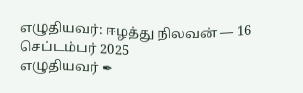எழுதியவர்: ஈழத்து நிலவன் — 16 செப்டம்பர் 2025
எழுதியவர் ✒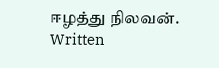ஈழத்து நிலவன்.
Written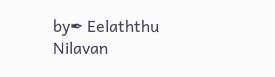by✒ Eelaththu Nilavan